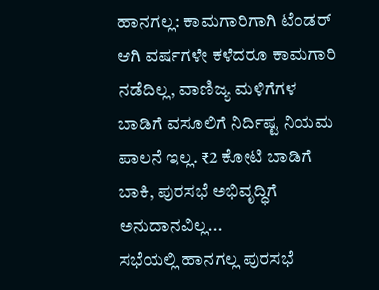ಹಾನಗಲ್ಲ: ಕಾಮಗಾರಿಗಾಗಿ ಟೆಂಡರ್ ಆಗಿ ವರ್ಷಗಳೇ ಕಳೆದರೂ ಕಾಮಗಾರಿ ನಡೆದಿಲ್ಲ, ವಾಣಿಜ್ಯ ಮಳಿಗೆಗಳ ಬಾಡಿಗೆ ವಸೂಲಿಗೆ ನಿರ್ದಿಷ್ಟ ನಿಯಮ ಪಾಲನೆ ಇಲ್ಲ. ₹2 ಕೋಟಿ ಬಾಡಿಗೆ ಬಾಕಿ, ಪುರಸಭೆ ಅಭಿವೃದ್ಧಿಗೆ ಅನುದಾನವಿಲ್ಲ...
ಸಭೆಯಲ್ಲಿ ಹಾನಗಲ್ಲ ಪುರಸಭೆ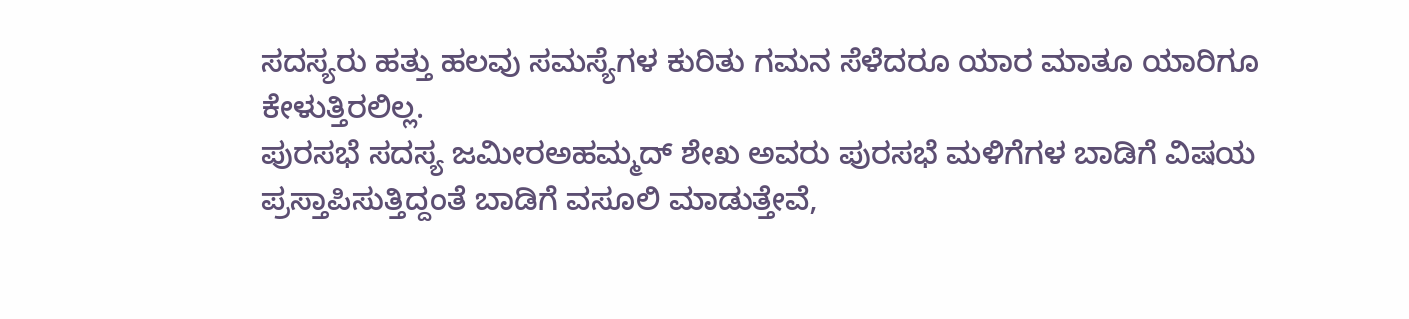ಸದಸ್ಯರು ಹತ್ತು ಹಲವು ಸಮಸ್ಯೆಗಳ ಕುರಿತು ಗಮನ ಸೆಳೆದರೂ ಯಾರ ಮಾತೂ ಯಾರಿಗೂ ಕೇಳುತ್ತಿರಲಿಲ್ಲ.
ಪುರಸಭೆ ಸದಸ್ಯ ಜಮೀರಅಹಮ್ಮದ್ ಶೇಖ ಅವರು ಪುರಸಭೆ ಮಳಿಗೆಗಳ ಬಾಡಿಗೆ ವಿಷಯ ಪ್ರಸ್ತಾಪಿಸುತ್ತಿದ್ದಂತೆ ಬಾಡಿಗೆ ವಸೂಲಿ ಮಾಡುತ್ತೇವೆ,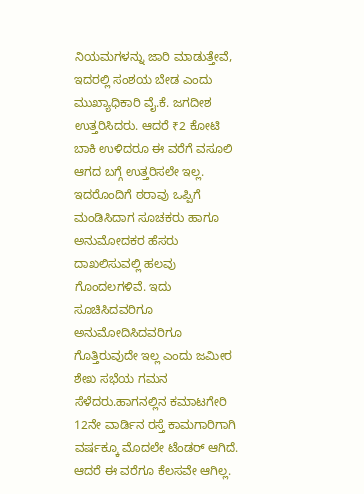ನಿಯಮಗಳನ್ನು ಜಾರಿ ಮಾಡುತ್ತೇವೆ, ಇದರಲ್ಲಿ ಸಂಶಯ ಬೇಡ ಎಂದು ಮುಖ್ಯಾಧಿಕಾರಿ ವೈ.ಕೆ. ಜಗದೀಶ ಉತ್ತರಿಸಿದರು. ಆದರೆ ₹2 ಕೋಟಿ ಬಾಕಿ ಉಳಿದರೂ ಈ ವರೆಗೆ ವಸೂಲಿ ಆಗದ ಬಗ್ಗೆ ಉತ್ತರಿಸಲೇ ಇಲ್ಲ. ಇದರೊಂದಿಗೆ ಠರಾವು ಒಪ್ಪಿಗೆ ಮಂಡಿಸಿದಾಗ ಸೂಚಕರು ಹಾಗೂ ಅನುಮೋದಕರ ಹೆಸರು ದಾಖಲಿಸುವಲ್ಲಿ ಹಲವು ಗೊಂದಲಗಳಿವೆ. ಇದು ಸೂಚಿಸಿದವರಿಗೂ ಅನುಮೋದಿಸಿದವರಿಗೂ ಗೊತ್ತಿರುವುದೇ ಇಲ್ಲ ಎಂದು ಜಮೀರ ಶೇಖ ಸಭೆಯ ಗಮನ ಸೆಳೆದರು.ಹಾಗನಲ್ಲಿನ ಕಮಾಟಗೇರಿ 12ನೇ ವಾರ್ಡಿನ ರಸ್ತೆ ಕಾಮಗಾರಿಗಾಗಿ ವರ್ಷಕ್ಕೂ ಮೊದಲೇ ಟೆಂಡರ್ ಆಗಿದೆ. ಆದರೆ ಈ ವರೆಗೂ ಕೆಲಸವೇ ಆಗಿಲ್ಲ.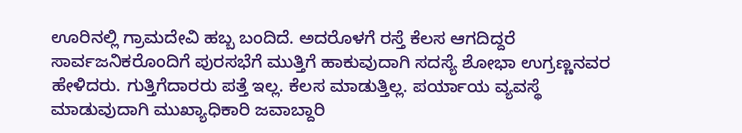ಊರಿನಲ್ಲಿ ಗ್ರಾಮದೇವಿ ಹಬ್ಬ ಬಂದಿದೆ. ಅದರೊಳಗೆ ರಸ್ತೆ ಕೆಲಸ ಆಗದಿದ್ದರೆ ಸಾರ್ವಜನಿಕರೊಂದಿಗೆ ಪುರಸಭೆಗೆ ಮುತ್ತಿಗೆ ಹಾಕುವುದಾಗಿ ಸದಸ್ಯೆ ಶೋಭಾ ಉಗ್ರಣ್ಣನವರ ಹೇಳಿದರು. ಗುತ್ತಿಗೆದಾರರು ಪತ್ತೆ ಇಲ್ಲ. ಕೆಲಸ ಮಾಡುತ್ತಿಲ್ಲ. ಪರ್ಯಾಯ ವ್ಯವಸ್ಥೆ ಮಾಡುವುದಾಗಿ ಮುಖ್ಯಾಧಿಕಾರಿ ಜವಾಬ್ದಾರಿ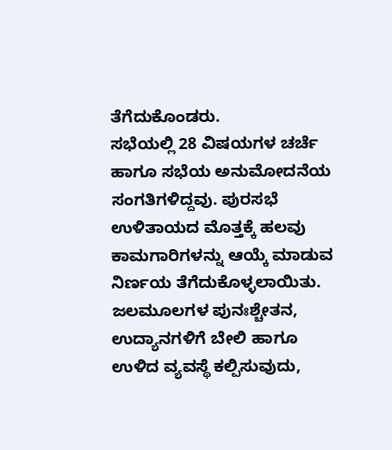ತೆಗೆದುಕೊಂಡರು.
ಸಭೆಯಲ್ಲಿ 28 ವಿಷಯಗಳ ಚರ್ಚೆ ಹಾಗೂ ಸಭೆಯ ಅನುಮೋದನೆಯ ಸಂಗತಿಗಳಿದ್ದವು. ಪುರಸಭೆ ಉಳಿತಾಯದ ಮೊತ್ತಕ್ಕೆ ಹಲವು ಕಾಮಗಾರಿಗಳನ್ನು ಆಯ್ಕೆ ಮಾಡುವ ನಿರ್ಣಯ ತೆಗೆದುಕೊಳ್ಳಲಾಯಿತು. ಜಲಮೂಲಗಳ ಪುನಃಶ್ಚೇತನ, ಉದ್ಯಾನಗಳಿಗೆ ಬೇಲಿ ಹಾಗೂ ಉಳಿದ ವ್ಯವಸ್ಥೆ ಕಲ್ಪಿಸುವುದು,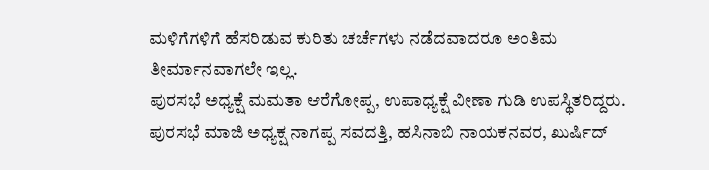ಮಳಿಗೆಗಳಿಗೆ ಹೆಸರಿಡುವ ಕುರಿತು ಚರ್ಚೆಗಳು ನಡೆದವಾದರೂ ಅಂತಿಮ ತೀರ್ಮಾನವಾಗಲೇ ಇಲ್ಲ.
ಪುರಸಭೆ ಅಧ್ಯಕ್ಷೆ ಮಮತಾ ಆರೆಗೋಪ್ಪ, ಉಪಾಧ್ಯಕ್ಷೆ ವೀಣಾ ಗುಡಿ ಉಪಸ್ಥಿತರಿದ್ದರು. ಪುರಸಭೆ ಮಾಜಿ ಅಧ್ಯಕ್ಷ ನಾಗಪ್ಪ ಸವದತ್ತಿ, ಹಸಿನಾಬಿ ನಾಯಕನವರ, ಖುರ್ಷಿದ್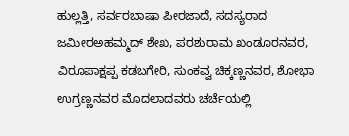ಹುಲ್ಲತ್ತಿ, ಸರ್ವರಬಾಷಾ ಪೀರಜಾದೆ, ಸದಸ್ಯರಾದ ಜಮೀರಅಹಮ್ಮದ್ ಶೇಖ, ಪರಶುರಾಮ ಖಂಡೂರನವರ, ವಿರೂಪಾಕ್ಷಪ್ಪ ಕಡಬಗೇರಿ, ಸುಂಕವ್ವ ಚಿಕ್ಕಣ್ಣನವರ, ಶೋಭಾ ಉಗ್ರಣ್ಣನವರ ಮೊದಲಾದವರು ಚರ್ಚೆಯಲ್ಲಿ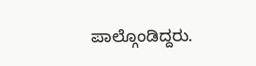ಪಾಲ್ಗೊಂಡಿದ್ದರು.